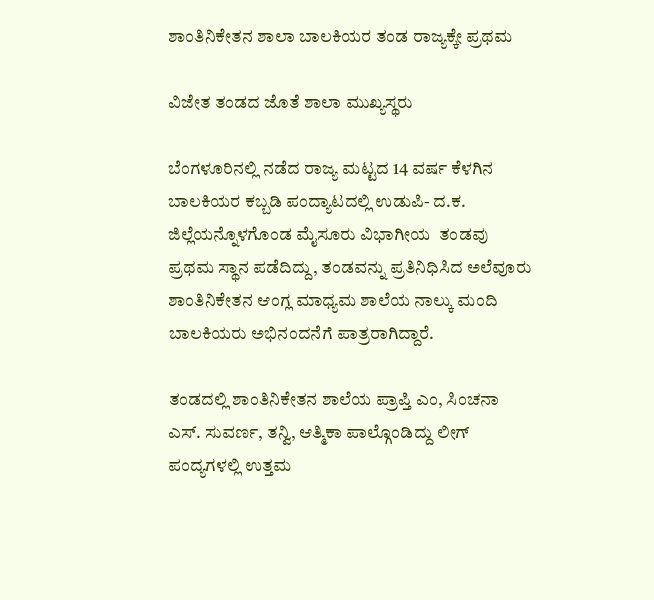ಶಾಂತಿನಿಕೇತನ ಶಾಲಾ ಬಾಲಕಿಯರ ತಂಡ ರಾಜ್ಯಕ್ಕೇ ಪ್ರಥಮ

ವಿಜೇತ ತಂಡದ ಜೊತೆ ಶಾಲಾ ಮುಖ್ಯಸ್ಥರು

ಬೆಂಗಳೂರಿನಲ್ಲಿ ನಡೆದ ರಾಜ್ಯ ಮಟ್ಟದ 14 ವರ್ಷ ಕೆಳಗಿನ ಬಾಲಕಿಯರ ಕಬ್ಬಡಿ ಪಂದ್ಯಾಟದಲ್ಲಿ ಉಡುಪಿ- ದ.ಕ. ಜಿಲ್ಲೆಯನ್ನೊಳಗೊಂಡ ಮೈಸೂರು ವಿಭಾಗೀಯ  ತಂಡವು ಪ್ರಥಮ ಸ್ಥಾನ ಪಡೆದಿದ್ದು, ತಂಡವನ್ನು ಪ್ರತಿನಿಧಿಸಿದ ಅಲೆವೂರು ಶಾಂತಿನಿಕೇತನ ಆಂಗ್ಲ ಮಾಧ್ಯಮ ಶಾಲೆಯ ನಾಲ್ಕು ಮಂದಿ ಬಾಲಕಿಯರು ಅಭಿನಂದನೆಗೆ ಪಾತ್ರರಾಗಿದ್ದಾರೆ.

ತಂಡದಲ್ಲಿ ಶಾಂತಿನಿಕೇತನ ಶಾಲೆಯ ಪ್ರಾಪ್ತಿ ಎಂ, ಸಿಂಚನಾ ಎಸ್. ಸುವರ್ಣ, ತನ್ವಿ, ಆತ್ಮಿಕಾ ಪಾಲ್ಗೊಂಡಿದ್ದು ಲೀಗ್ ಪಂದ್ಯಗಳಲ್ಲಿ ಉತ್ತಮ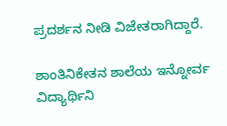ಪ್ರದರ್ಶನ ನೀಡಿ ವಿಜೇತರಾಗಿದ್ದಾರೆ.

ಶಾಂತಿನಿಕೇತನ ಶಾಲೆಯ ಇನ್ನೋರ್ವ ವಿದ್ಯಾರ್ಥಿನಿ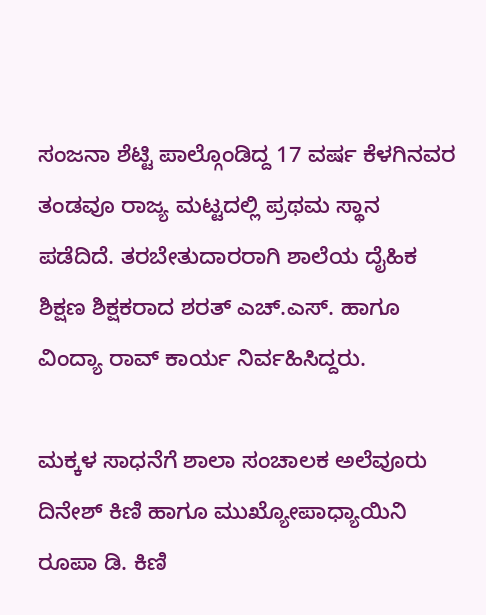ಸಂಜನಾ ಶೆಟ್ಟಿ ಪಾಲ್ಗೊಂಡಿದ್ದ 17 ವರ್ಷ ಕೆಳಗಿನವರ ತಂಡವೂ ರಾಜ್ಯ ಮಟ್ಟದಲ್ಲಿ ಪ್ರಥಮ ಸ್ಥಾನ ಪಡೆದಿದೆ. ತರಬೇತುದಾರರಾಗಿ ಶಾಲೆಯ ದೈಹಿಕ ಶಿಕ್ಷಣ ಶಿಕ್ಷಕರಾದ ಶರತ್ ಎಚ್.ಎಸ್. ಹಾಗೂ ವಿಂದ್ಯಾ ರಾವ್ ಕಾರ್ಯ ನಿರ್ವಹಿಸಿದ್ದರು.

ಮಕ್ಕಳ ಸಾಧನೆಗೆ ಶಾಲಾ ಸಂಚಾಲಕ ಅಲೆವೂರು ದಿನೇಶ್ ಕಿಣಿ ಹಾಗೂ ಮುಖ್ಯೋಪಾಧ್ಯಾಯಿನಿ ರೂಪಾ ಡಿ. ಕಿಣಿ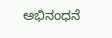ಅಭಿನಂಧನೆ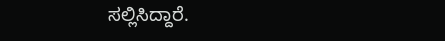ಸಲ್ಲಿಸಿದ್ದಾರೆ.